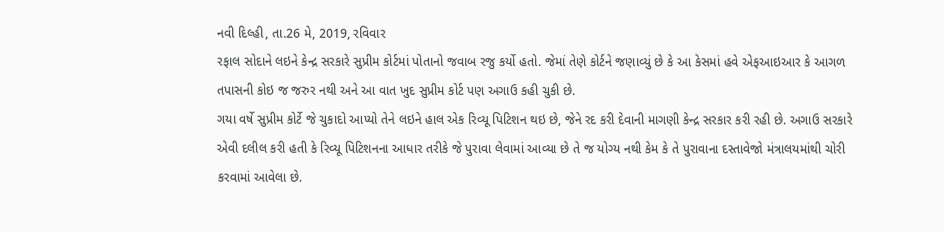નવી દિલ્હી, તા.26 મે, 2019, રવિવાર
રફાલ સોદાને લઇને કેન્દ્ર સરકારે સુપ્રીમ કોર્ટમાં પોતાનો જવાબ રજુ કર્યો હતો. જેમાં તેણે કોર્ટને જણાવ્યું છે કે આ કેસમાં હવે એફઆઇઆર કે આગળ તપાસની કોઇ જ જરુર નથી અને આ વાત ખુદ સુપ્રીમ કોર્ટ પણ અગાઉ કહી ચુકી છે.
ગયા વર્ષે સુપ્રીમ કોર્ટે જે ચુકાદો આપ્યો તેને લઇને હાલ એક રિવ્યૂ પિટિશન થઇ છે, જેને રદ કરી દેવાની માગણી કેન્દ્ર સરકાર કરી રહી છે. અગાઉ સરકારે એવી દલીલ કરી હતી કે રિવ્યૂ પિટિશનના આધાર તરીકે જે પુરાવા લેવામાં આવ્યા છે તે જ યોગ્ય નથી કેમ કે તે પુરાવાના દસ્તાવેજો મંત્રાલયમાંથી ચોરી કરવામાં આવેલા છે.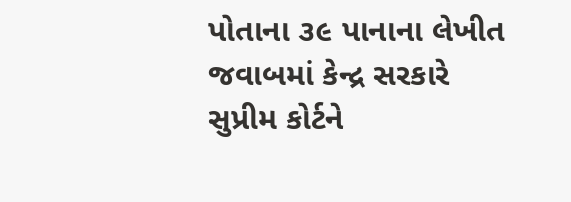પોતાના ૩૯ પાનાના લેખીત જવાબમાં કેન્દ્ર સરકારે સુપ્રીમ કોર્ટને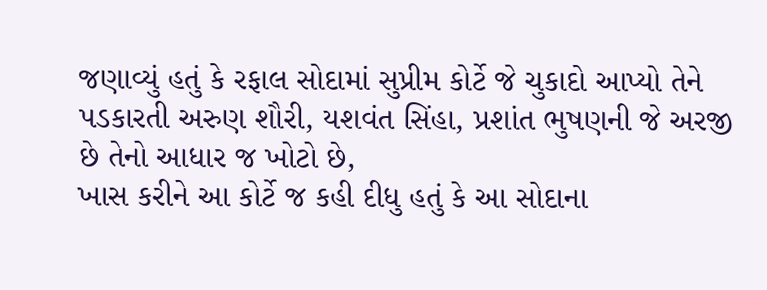જણાવ્યું હતું કે રફાલ સોદામાં સુપ્રીમ કોર્ટે જે ચુકાદો આપ્યો તેને પડકારતી અરુણ શૌરી, યશવંત સિંહા, પ્રશાંત ભુષણની જે અરજી છે તેનો આધાર જ ખોટો છે,
ખાસ કરીને આ કોર્ટે જ કહી દીધુ હતું કે આ સોદાના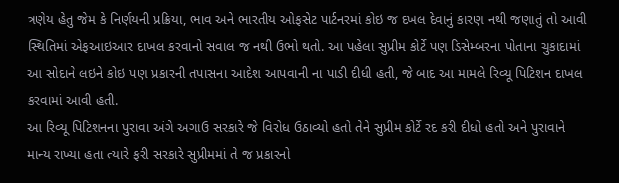ત્રણેય હેતુ જેમ કે નિર્ણયની પ્રક્રિયા, ભાવ અને ભારતીય ઓફસેટ પાર્ટનરમાં કોઇ જ દખલ દેવાનું કારણ નથી જણાતું તો આવી સ્થિતિમાં એફઆઇઆર દાખલ કરવાનો સવાલ જ નથી ઉભો થતો. આ પહેલા સુપ્રીમ કોર્ટે પણ ડિસેમ્બરના પોતાના ચુકાદામાં આ સોદાને લઇને કોઇ પણ પ્રકારની તપાસના આદેશ આપવાની ના પાડી દીધી હતી, જે બાદ આ મામલે રિવ્યૂ પિટિશન દાખલ કરવામાં આવી હતી.
આ રિવ્યૂ પિટિશનના પુરાવા અંગે અગાઉ સરકારે જે વિરોધ ઉઠાવ્યો હતો તેને સુપ્રીમ કોર્ટે રદ કરી દીધો હતો અને પુરાવાને માન્ય રાખ્યા હતા ત્યારે ફરી સરકારે સુપ્રીમમાં તે જ પ્રકારનો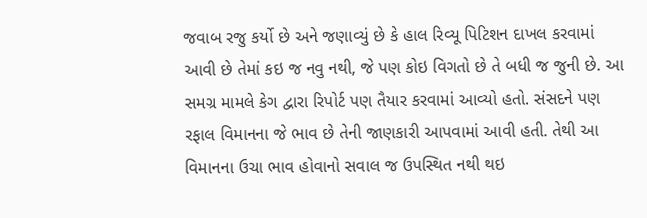જવાબ રજુ કર્યો છે અને જણાવ્યું છે કે હાલ રિવ્યૂ પિટિશન દાખલ કરવામાં આવી છે તેમાં કઇ જ નવુ નથી, જે પણ કોઇ વિગતો છે તે બધી જ જુની છે. આ સમગ્ર મામલે કેગ દ્વારા રિપોર્ટ પણ તૈયાર કરવામાં આવ્યો હતો. સંસદને પણ રફાલ વિમાનના જે ભાવ છે તેની જાણકારી આપવામાં આવી હતી. તેથી આ વિમાનના ઉચા ભાવ હોવાનો સવાલ જ ઉપસ્થિત નથી થઇ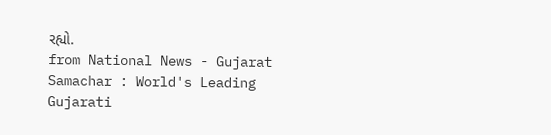રહ્યો.
from National News - Gujarat Samachar : World's Leading Gujarati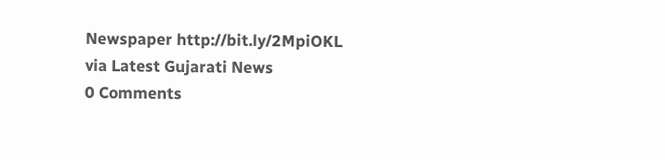Newspaper http://bit.ly/2MpiOKL
via Latest Gujarati News
0 Comments